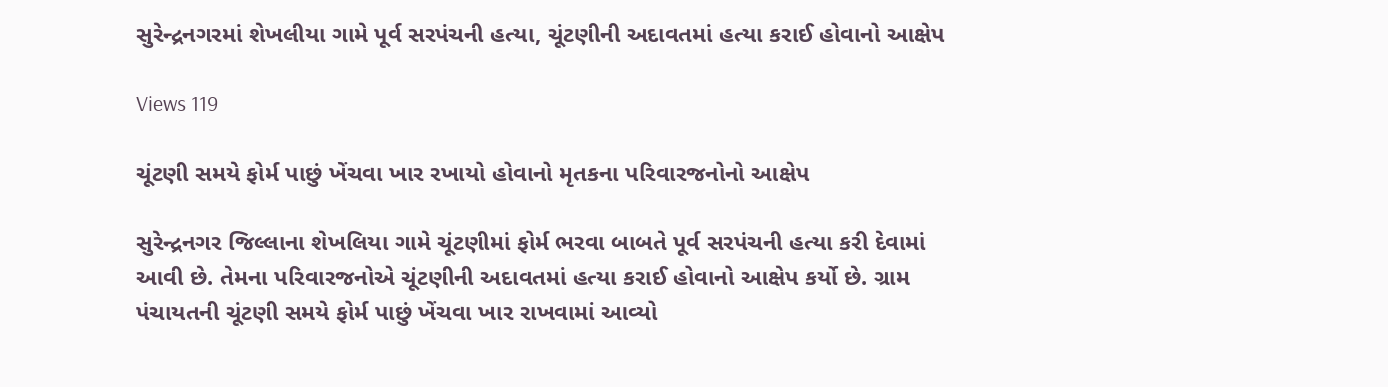સુરેન્દ્રનગરમાં શેખલીયા ગામે પૂર્વ સરપંચની હત્યા, ચૂંટણીની અદાવતમાં હત્યા કરાઈ હોવાનો આક્ષેપ

Views 119

ચૂંટણી સમયે ફોર્મ પાછું ખેંચવા ખાર રખાયો હોવાનો મૃતકના પરિવારજનોનો આક્ષેપ

સુરેન્દ્રનગર જિલ્લાના શેખલિયા ગામે ચૂંટણીમાં ફોર્મ ભરવા બાબતે પૂર્વ સરપંચની હત્યા કરી દેવામાં આવી છે. તેમના પરિવારજનોએ ચૂંટણીની અદાવતમાં હત્યા કરાઈ હોવાનો આક્ષેપ કર્યો છે. ગ્રામ પંચાયતની ચૂંટણી સમયે ફોર્મ પાછું ખેંચવા ખાર રાખવામાં આવ્યો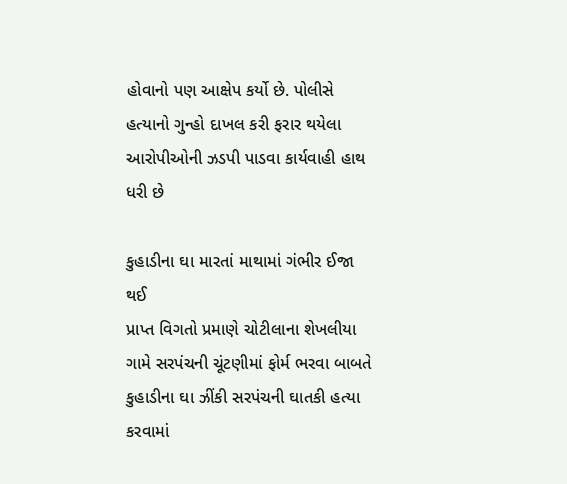હોવાનો પણ આક્ષેપ કર્યો છે. પોલીસે હત્યાનો ગુન્હો દાખલ કરી ફરાર થયેલા આરોપીઓની ઝડપી પાડવા કાર્યવાહી હાથ ધરી છે

કુહાડીના ઘા મારતાં માથામાં ગંભીર ઈજા થઈ
પ્રાપ્ત વિગતો પ્રમાણે ચોટીલાના શેખલીયા ગામે સરપંચની ચૂંટણીમાં ફોર્મ ભરવા બાબતે કુહાડીના ઘા ઝીંકી સરપંચની ઘાતકી હત્યા કરવામાં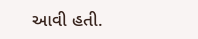આવી હતી.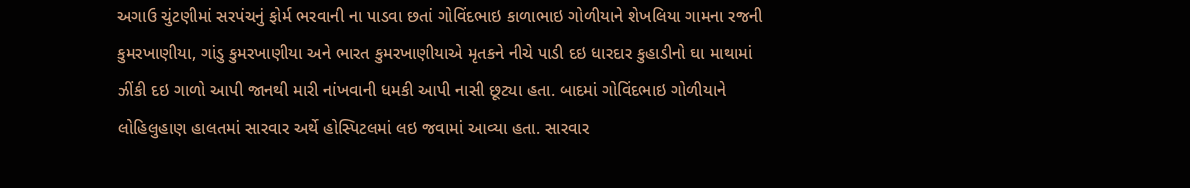અગાઉ ચુંટણીમાં સરપંચનું ફોર્મ ભરવાની ના પાડવા છતાં ગોવિંદભાઇ કાળાભાઇ ગોળીયાને શેખલિયા ગામના રજની કુમરખાણીયા, ગાંડુ કુમરખાણીયા અને ભારત કુમરખાણીયાએ મૃતકને નીચે પાડી દઇ ધારદાર કુહાડીનો ઘા માથામાં ઝીંકી દઇ ગાળો આપી જાનથી મારી નાંખવાની ધમકી આપી નાસી છૂટ્યા હતા. બાદમાં ગોવિંદભાઇ ગોળીયાને લોહિલુહાણ હાલતમાં સારવાર અર્થે હોસ્પિટલમાં લઇ જવામાં આવ્યા હતા. સારવાર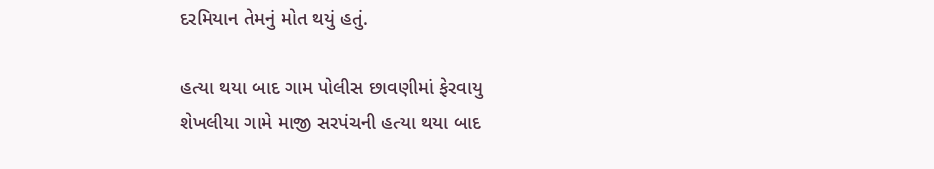દરમિયાન તેમનું મોત થયું હતું.

હત્યા થયા બાદ ગામ પોલીસ છાવણીમાં ફેરવાયુ
શેખલીયા ગામે માજી સરપંચની હત્યા થયા બાદ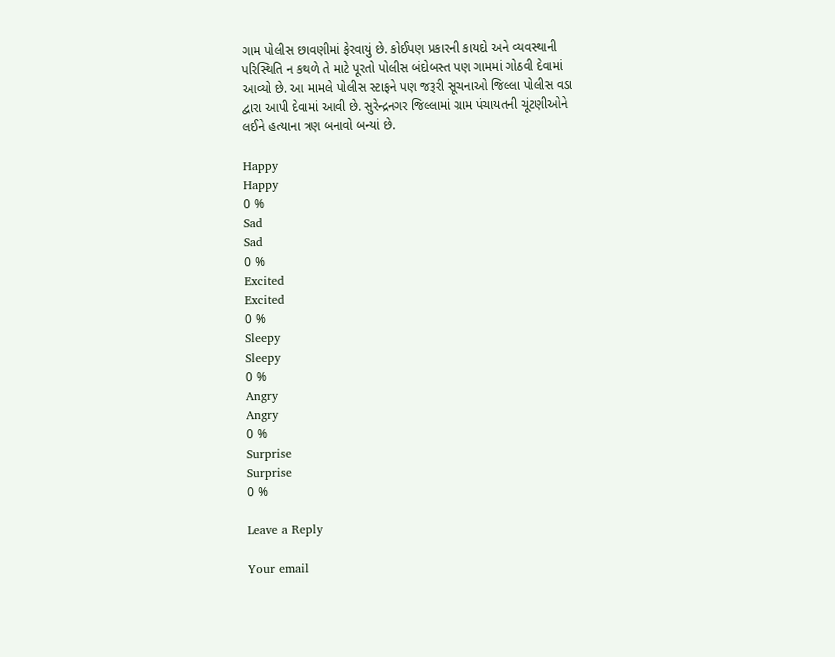ગામ પોલીસ છાવણીમાં ફેરવાયું છે. કોઈપણ પ્રકારની કાયદો અને વ્યવસ્થાની પરિસ્થિતિ ન કથળે તે માટે પૂરતો પોલીસ બંદોબસ્ત પણ ગામમાં ગોઠવી દેવામાં આવ્યો છે. આ મામલે પોલીસ સ્ટાફને પણ જરૂરી સૂચનાઓ જિલ્લા પોલીસ વડા દ્વારા આપી દેવામાં આવી છે. સુરેન્દ્રનગર જિલ્લામાં ગ્રામ પંચાયતની ચૂંટણીઓને લઈને હત્યાના ત્રણ બનાવો બન્યાં છે.

Happy
Happy
0 %
Sad
Sad
0 %
Excited
Excited
0 %
Sleepy
Sleepy
0 %
Angry
Angry
0 %
Surprise
Surprise
0 %

Leave a Reply

Your email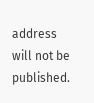address will not be published.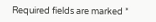Required fields are marked *